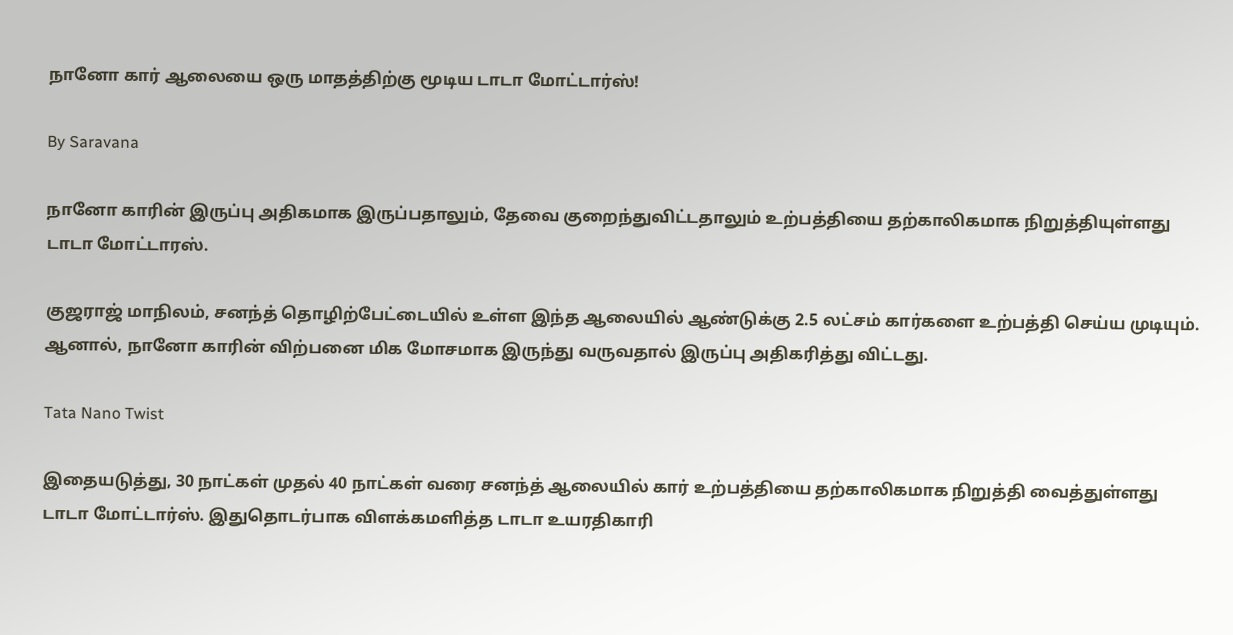நானோ கார் ஆலையை ஒரு மாதத்திற்கு மூடிய டாடா மோட்டார்ஸ்!

By Saravana

நானோ காரின் இருப்பு அதிகமாக இருப்பதாலும், தேவை குறைந்துவிட்டதாலும் உற்பத்தியை தற்காலிகமாக நிறுத்தியுள்ளது டாடா மோட்டாரஸ்.

குஜராஜ் மாநிலம், சனந்த் தொழிற்பேட்டையில் உள்ள இந்த ஆலையில் ஆண்டுக்கு 2.5 லட்சம் கார்களை உற்பத்தி செய்ய முடியும். ஆனால், நானோ காரின் விற்பனை மிக மோசமாக இருந்து வருவதால் இருப்பு அதிகரித்து விட்டது.

Tata Nano Twist

இதையடுத்து, 30 நாட்கள் முதல் 40 நாட்கள் வரை சனந்த் ஆலையில் கார் உற்பத்தியை தற்காலிகமாக நிறுத்தி வைத்துள்ளது டாடா மோட்டார்ஸ். இதுதொடர்பாக விளக்கமளித்த டாடா உயரதிகாரி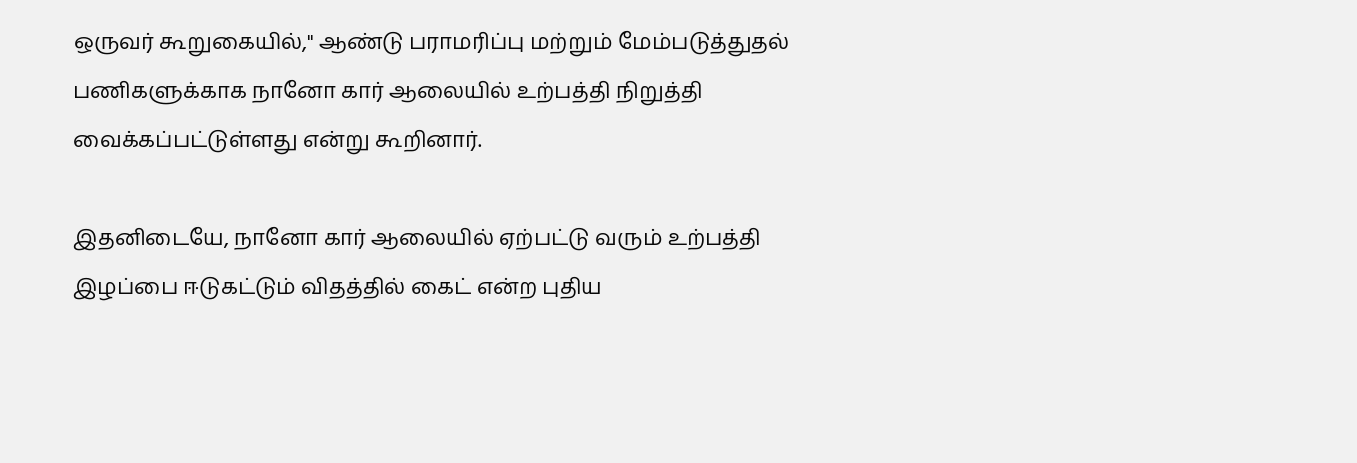ஒருவர் கூறுகையில்," ஆண்டு பராமரிப்பு மற்றும் மேம்படுத்துதல் பணிகளுக்காக நானோ கார் ஆலையில் உற்பத்தி நிறுத்தி வைக்கப்பட்டுள்ளது என்று கூறினார்.

இதனிடையே, நானோ கார் ஆலையில் ஏற்பட்டு வரும் உற்பத்தி இழப்பை ஈடுகட்டும் விதத்தில் கைட் என்ற புதிய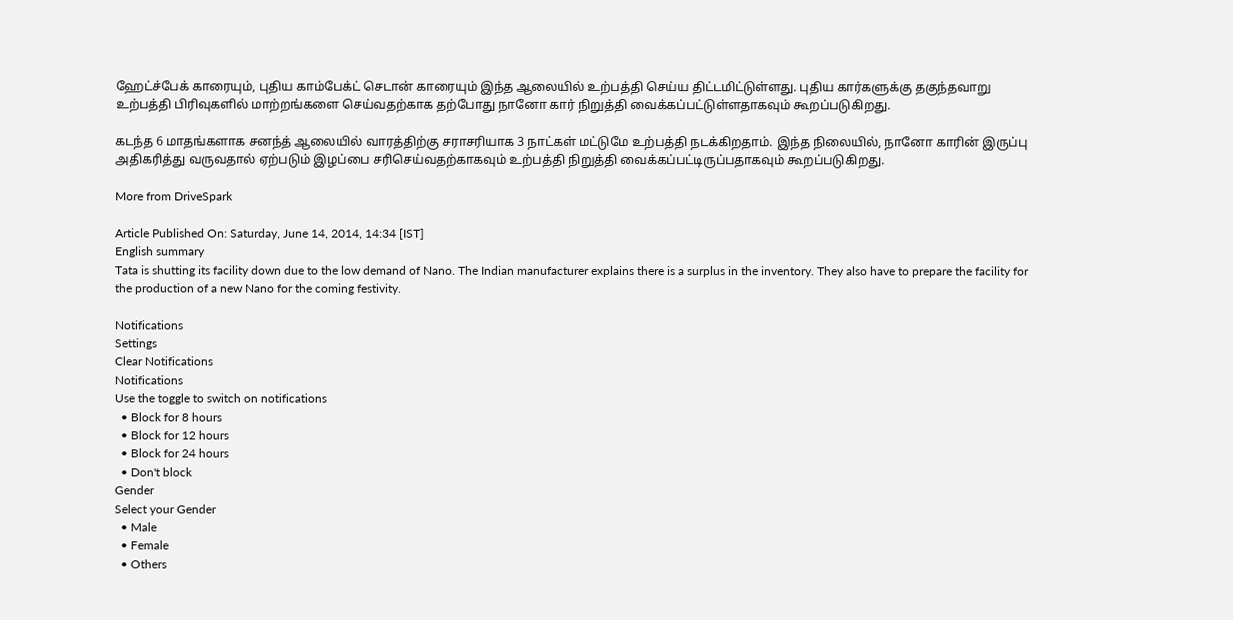ஹேட்ச்பேக் காரையும், புதிய காம்பேக்ட் செடான் காரையும் இந்த ஆலையில் உற்பத்தி செய்ய திட்டமிட்டுள்ளது. புதிய கார்களுக்கு தகுந்தவாறு உற்பத்தி பிரிவுகளில் மாற்றங்களை செய்வதற்காக தற்போது நானோ கார் நிறுத்தி வைக்கப்பட்டுள்ளதாகவும் கூறப்படுகிறது.

கடந்த 6 மாதங்களாக சனந்த் ஆலையில் வாரத்திற்கு சராசரியாக 3 நாட்கள் மட்டுமே உற்பத்தி நடக்கிறதாம். இந்த நிலையில், நானோ காரின் இருப்பு அதிகரித்து வருவதால் ஏற்படும் இழப்பை சரிசெய்வதற்காகவும் உற்பத்தி நிறுத்தி வைக்கப்பட்டிருப்பதாகவும் கூறப்படுகிறது.

More from DriveSpark

Article Published On: Saturday, June 14, 2014, 14:34 [IST]
English summary
Tata is shutting its facility down due to the low demand of Nano. The Indian manufacturer explains there is a surplus in the inventory. They also have to prepare the facility for the production of a new Nano for the coming festivity.

Notifications
Settings
Clear Notifications
Notifications
Use the toggle to switch on notifications
  • Block for 8 hours
  • Block for 12 hours
  • Block for 24 hours
  • Don't block
Gender
Select your Gender
  • Male
  • Female
  • Others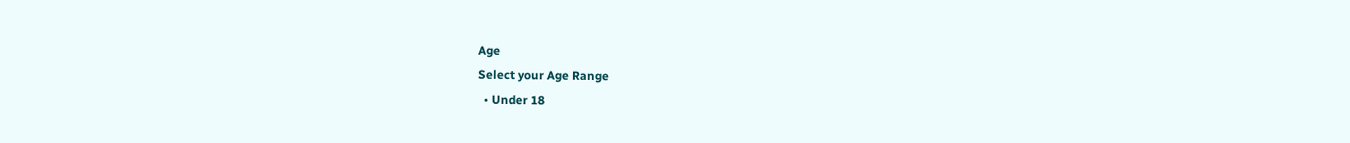Age
Select your Age Range
  • Under 18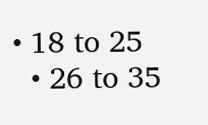• 18 to 25
  • 26 to 35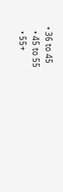• 36 to 45
  • 45 to 55
  • 55+